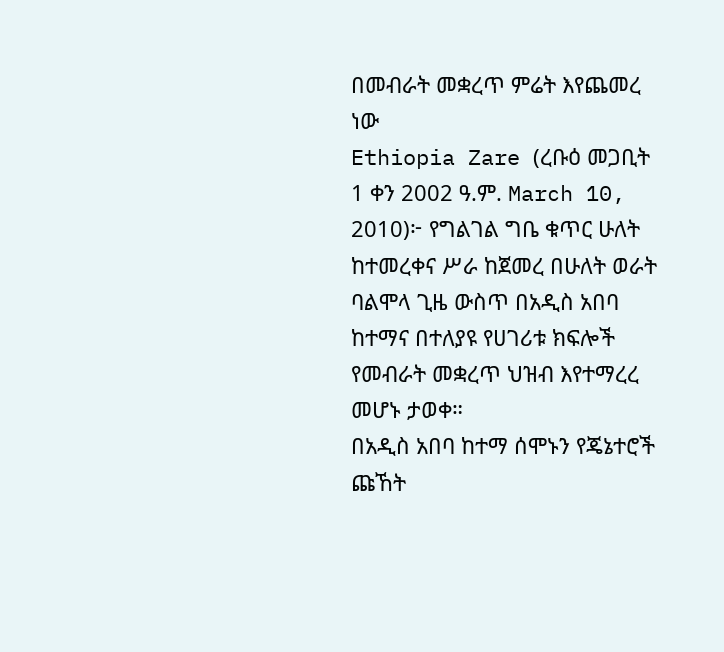በመብራት መቋረጥ ምሬት እየጨመረ ነው
Ethiopia Zare (ረቡዕ መጋቢት 1 ቀን 2002 ዓ.ም. March 10, 2010)፦ የግልገል ግቤ ቁጥር ሁለት ከተመረቀና ሥራ ከጀመረ በሁለት ወራት ባልሞላ ጊዜ ውስጥ በአዲስ አበባ ከተማና በተለያዩ የሀገሪቱ ክፍሎች የመብራት መቋረጥ ህዝብ እየተማረረ መሆኑ ታወቀ።
በአዲስ አበባ ከተማ ሰሞኑን የጄኔተሮች ጩኸት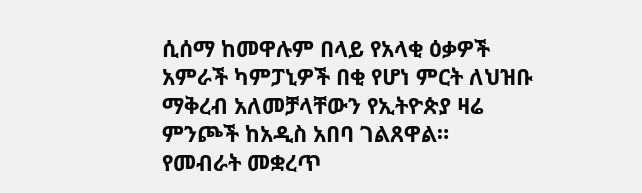ሲሰማ ከመዋሉም በላይ የአላቂ ዕቃዎች አምራች ካምፓኒዎች በቂ የሆነ ምርት ለህዝቡ ማቅረብ አለመቻላቸውን የኢትዮጵያ ዛሬ ምንጮች ከአዲስ አበባ ገልጸዋል።
የመብራት መቋረጥ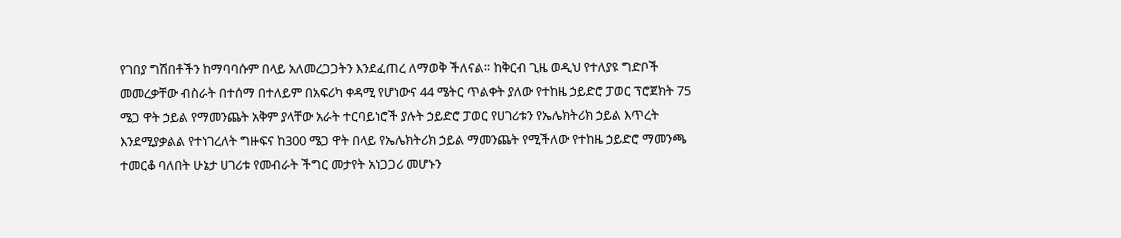የገበያ ግሽበቶችን ከማባባሱም በላይ አለመረጋጋትን እንደፈጠረ ለማወቅ ችለናል። ከቅርብ ጊዜ ወዲህ የተለያዩ ግድቦች መመረቃቸው ብስራት በተሰማ በተለይም በአፍሪካ ቀዳሚ የሆነውና 44 ሜትር ጥልቀት ያለው የተከዜ ኃይድሮ ፓወር ፕሮጀክት 75 ሜጋ ዋት ኃይል የማመንጨት አቅም ያላቸው አራት ተርባይነሮች ያሉት ኃይድሮ ፓወር የሀገሪቱን የኤሌክትሪክ ኃይል እጥረት እንደሚያቃልል የተነገረለት ግዙፍና ከ300 ሜጋ ዋት በላይ የኤሌክትሪክ ኃይል ማመንጨት የሚችለው የተከዜ ኃይድሮ ማመንጫ ተመርቆ ባለበት ሁኔታ ሀገሪቱ የመብራት ችግር መታየት አነጋጋሪ መሆኑን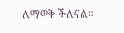ለማወቅ ችለናል።